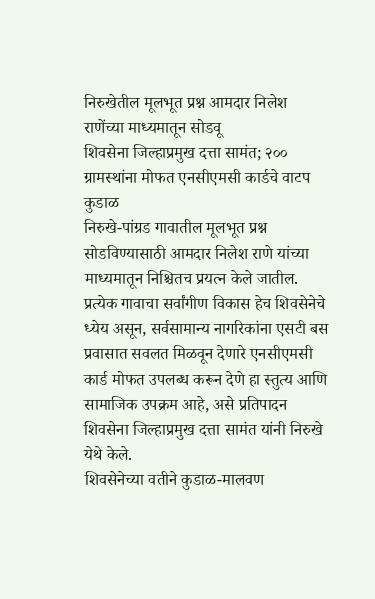निरुखेतील मूलभूत प्रश्न आमदार निलेश राणेंच्या माध्यमातून सोडवू
शिवसेना जिल्हाप्रमुख दत्ता सामंत; २०० ग्रामस्थांना मोफत एनसीएमसी कार्डचे वाटप
कुडाळ
निरुखे-पांग्रड गावातील मूलभूत प्रश्न सोडविण्यासाठी आमदार निलेश राणे यांच्या माध्यमातून निश्चितच प्रयत्न केले जातील. प्रत्येक गावाचा सर्वांगीण विकास हेच शिवसेनेचे ध्येय असून, सर्वसामान्य नागरिकांना एसटी बस प्रवासात सवलत मिळवून देणारे एनसीएमसी कार्ड मोफत उपलब्ध करून देणे हा स्तुत्य आणि सामाजिक उपक्रम आहे, असे प्रतिपादन शिवसेना जिल्हाप्रमुख दत्ता सामंत यांनी निरुखे येथे केले.
शिवसेनेच्या वतीने कुडाळ-मालवण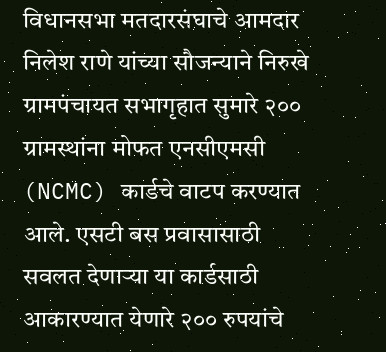विधानसभा मतदारसंघाचे आमदार निलेश राणे यांच्या सौजन्याने निरुखे ग्रामपंचायत सभागृहात सुमारे २०० ग्रामस्थांना मोफत एनसीएमसी (NCMC) कार्डचे वाटप करण्यात आले. एसटी बस प्रवासासाठी सवलत देणाऱ्या या कार्डसाठी आकारण्यात येणारे २०० रुपयांचे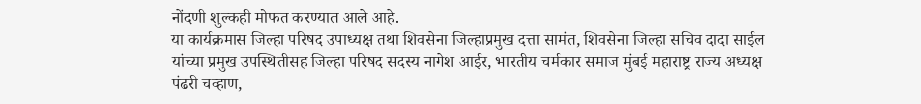नोंदणी शुल्कही मोफत करण्यात आले आहे.
या कार्यक्रमास जिल्हा परिषद उपाध्यक्ष तथा शिवसेना जिल्हाप्रमुख दत्ता सामंत, शिवसेना जिल्हा सचिव दादा साईल यांच्या प्रमुख उपस्थितीसह जिल्हा परिषद सदस्य नागेश आईर, भारतीय चर्मकार समाज मुंबई महाराष्ट्र राज्य अध्यक्ष पंढरी चव्हाण,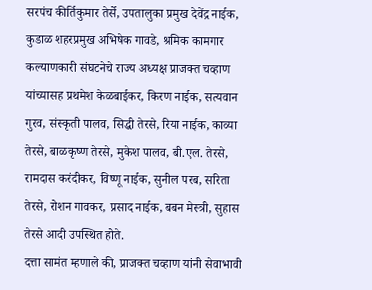सरपंच कीर्तिकुमार तेर्से, उपतालुका प्रमुख देवेंद्र नाईक, कुडाळ शहरप्रमुख अभिषेक गावडे, श्रमिक कामगार कल्याणकारी संघटनेचे राज्य अध्यक्ष प्राजक्त चव्हाण यांच्यासह प्रथमेश केळबाईकर, किरण नाईक, सत्यवान गुरव, संस्कृती पालव, सिद्धी तेरसे, रिया नाईक, काव्या तेरसे, बाळकृष्ण तेरसे, मुकेश पालव, बी.एल. तेरसे, रामदास करंदीकर, विष्णू नाईक, सुनील परब, सरिता तेरसे, रोशन गावकर, प्रसाद नाईक, बबन मेस्त्री, सुहास तेरसे आदी उपस्थित होते.
दत्ता सामंत म्हणाले की, प्राजक्त चव्हाण यांनी सेवाभावी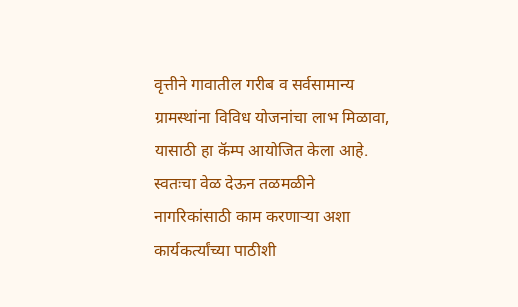वृत्तीने गावातील गरीब व सर्वसामान्य ग्रामस्थांना विविध योजनांचा लाभ मिळावा, यासाठी हा कॅम्प आयोजित केला आहे. स्वतःचा वेळ देऊन तळमळीने नागरिकांसाठी काम करणाऱ्या अशा कार्यकर्त्यांच्या पाठीशी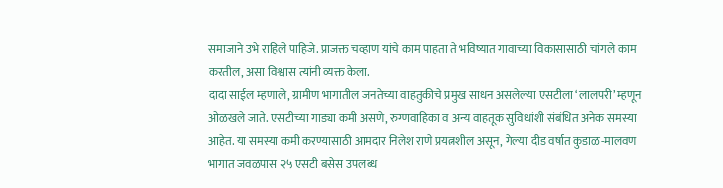समाजाने उभे राहिले पाहिजे. प्राजक्त चव्हाण यांचे काम पाहता ते भविष्यात गावाच्या विकासासाठी चांगले काम करतील, असा विश्वास त्यांनी व्यक्त केला.
दादा साईल म्हणाले, ग्रामीण भागातील जनतेच्या वाहतुकीचे प्रमुख साधन असलेल्या एसटीला ‘लालपरी’ म्हणून ओळखले जाते. एसटीच्या गाड्या कमी असणे, रुग्णवाहिका व अन्य वाहतूक सुविधांशी संबंधित अनेक समस्या आहेत. या समस्या कमी करण्यासाठी आमदार निलेश राणे प्रयत्नशील असून, गेल्या दीड वर्षात कुडाळ-मालवण भागात जवळपास २५ एसटी बसेस उपलब्ध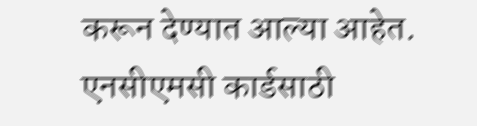करून देण्यात आल्या आहेत.
एनसीएमसी कार्डसाठी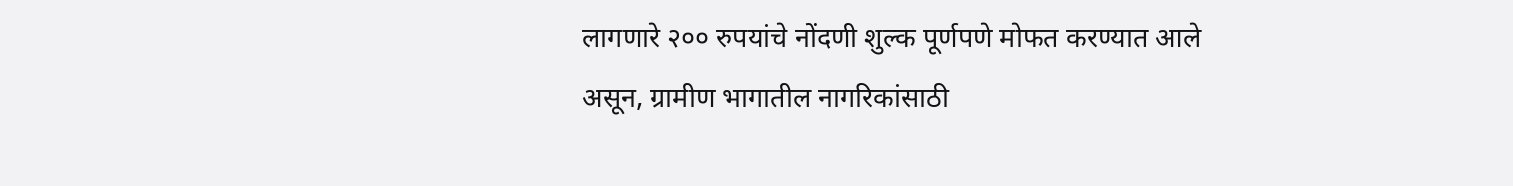लागणारे २०० रुपयांचे नोंदणी शुल्क पूर्णपणे मोफत करण्यात आले असून, ग्रामीण भागातील नागरिकांसाठी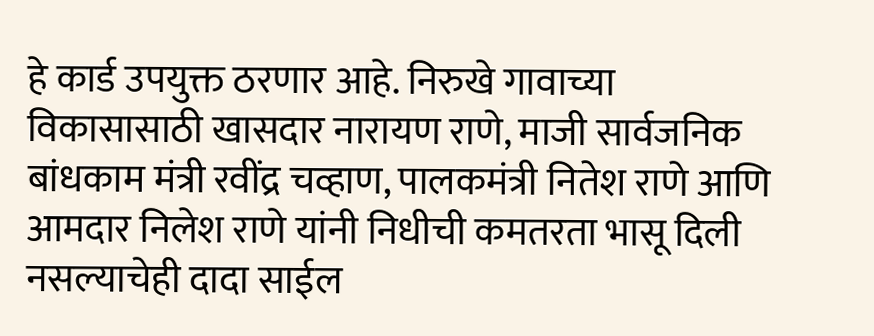हे कार्ड उपयुक्त ठरणार आहे. निरुखे गावाच्या विकासासाठी खासदार नारायण राणे, माजी सार्वजनिक बांधकाम मंत्री रवींद्र चव्हाण, पालकमंत्री नितेश राणे आणि आमदार निलेश राणे यांनी निधीची कमतरता भासू दिली नसल्याचेही दादा साईल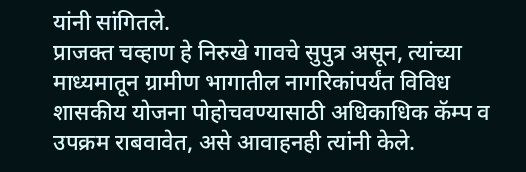यांनी सांगितले.
प्राजक्त चव्हाण हे निरुखे गावचे सुपुत्र असून, त्यांच्या माध्यमातून ग्रामीण भागातील नागरिकांपर्यंत विविध शासकीय योजना पोहोचवण्यासाठी अधिकाधिक कॅम्प व उपक्रम राबवावेत, असे आवाहनही त्यांनी केले.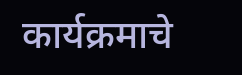कार्यक्रमाचे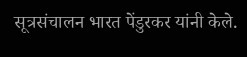सूत्रसंचालन भारत पेंडुरकर यांनी केले.